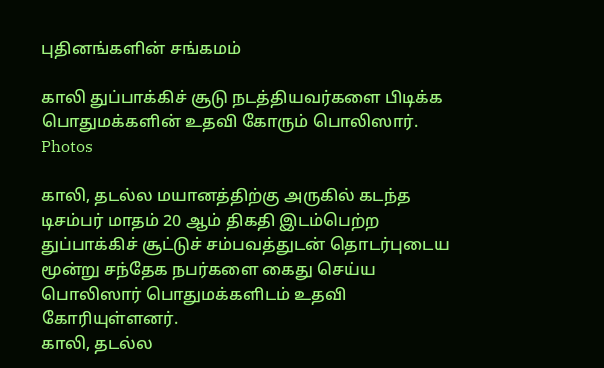புதினங்களின் சங்கமம்

காலி துப்பாக்கிச் சூடு நடத்தியவர்களை பிடிக்க பொதுமக்களின் உதவி கோரும் பொலிஸார். Photos

காலி, தடல்ல மயானத்திற்கு அருகில் கடந்த டிசம்பர் மாதம் 20 ஆம் திகதி இடம்பெற்ற துப்பாக்கிச் சூட்டுச் சம்பவத்துடன் தொடர்புடைய மூன்று சந்தேக நபர்களை கைது செய்ய பொலிஸார் பொதுமக்களிடம் உதவி கோரியுள்ளனர்.
காலி, தடல்ல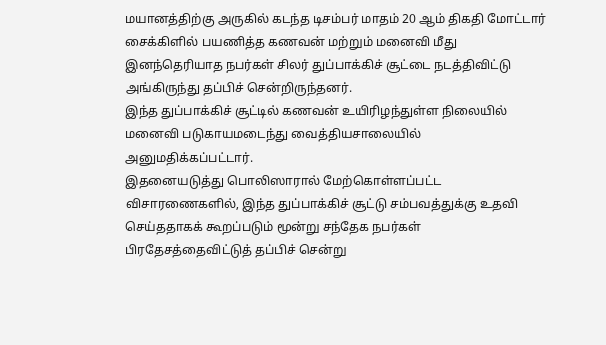மயானத்திற்கு அருகில் கடந்த டிசம்பர் மாதம் 20 ஆம் திகதி மோட்டார் சைக்கிளில் பயணித்த கணவன் மற்றும் மனைவி மீது இனந்தெரியாத நபர்கள் சிலர் துப்பாக்கிச் சூட்டை நடத்திவிட்டு அங்கிருந்து தப்பிச் சென்றிருந்தனர்.
இந்த துப்பாக்கிச் சூட்டில் கணவன் உயிரிழந்துள்ள நிலையில் மனைவி படுகாயமடைந்து வைத்தியசாலையில் அனுமதிக்கப்பட்டார்.
இதனையடுத்து பொலிஸாரால் மேற்கொள்ளப்பட்ட விசாரணைகளில், இந்த துப்பாக்கிச் சூட்டு சம்பவத்துக்கு உதவி செய்ததாகக் கூறப்படும் மூன்று சந்தேக நபர்கள் பிரதேசத்தைவிட்டுத் தப்பிச் சென்று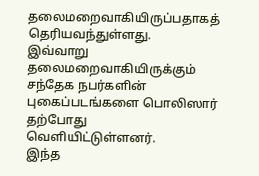தலைமறைவாகியிருப்பதாகத் தெரியவந்துள்ளது.
இவ்வாறு தலைமறைவாகியிருக்கும் சந்தேக நபர்களின் புகைப்படங்களை பொலிஸார் தற்போது வெளியிட்டுள்ளனர்.
இந்த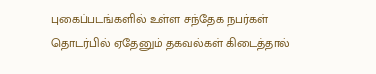புகைப்படங்களில் உள்ள சந்தேக நபர்கள் தொடர்பில் ஏதேனும் தகவல்கள் கிடைத்தால்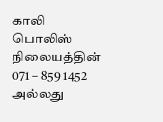காலி பொலிஸ் நிலையத்தின் 071 – 859 1452 அல்லது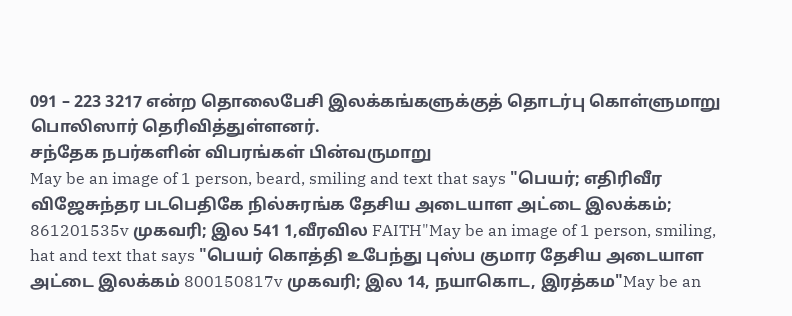091 – 223 3217 என்ற தொலைபேசி இலக்கங்களுக்குத் தொடர்பு கொள்ளுமாறு பொலிஸார் தெரிவித்துள்ளனர்.
சந்தேக நபர்களின் விபரங்கள் பின்வருமாறு
May be an image of 1 person, beard, smiling and text that says "பெயர்; எதிரிவீர விஜேசுந்தர படபெதிகே நில்சுரங்க தேசிய அடையாள அட்டை இலக்கம்; 861201535v முகவரி; இல 541 1,வீரவில FAITH"May be an image of 1 person, smiling, hat and text that says "பெயர் கொத்தி உபேந்து புஸ்ப குமார தேசிய அடையாள அட்டை இலக்கம் 800150817v முகவரி; இல 14, நயாகொட, இரத்கம"May be an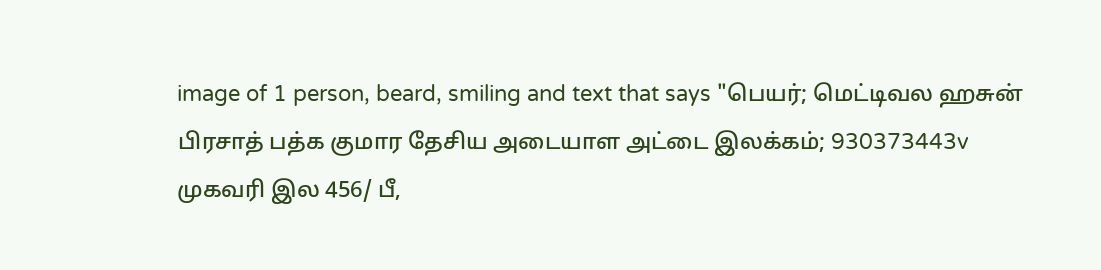image of 1 person, beard, smiling and text that says "பெயர்; மெட்டிவல ஹசுன் பிரசாத் பத்க குமார தேசிய அடையாள அட்டை இலக்கம்; 930373443v முகவரி இல 456/ பீ,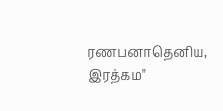ரணபனாதெனிய, இரத்கம"